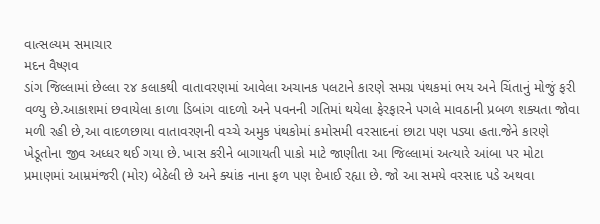વાત્સલ્યમ સમાચાર
મદન વૈષ્ણવ
ડાંગ જિલ્લામાં છેલ્લા ૨૪ કલાકથી વાતાવરણમાં આવેલા અચાનક પલટાને કારણે સમગ્ર પંથકમાં ભય અને ચિંતાનું મોજું ફરી વળ્યુ છે.આકાશમાં છવાયેલા કાળા ડિબાંગ વાદળો અને પવનની ગતિમાં થયેલા ફેરફારને પગલે માવઠાની પ્રબળ શક્યતા જોવા મળી રહી છે,આ વાદળછાયા વાતાવરણની વચ્ચે અમુક પંથકોમાં કમોસમી વરસાદનાં છાટા પણ પડ્યા હતા.જેને કારણે ખેડૂતોના જીવ અધ્ધર થઈ ગયા છે. ખાસ કરીને બાગાયતી પાકો માટે જાણીતા આ જિલ્લામાં અત્યારે આંબા પર મોટા પ્રમાણમાં આમ્રમંજરી (મોર) બેઠેલી છે અને ક્યાંક નાના ફળ પણ દેખાઈ રહ્યા છે. જો આ સમયે વરસાદ પડે અથવા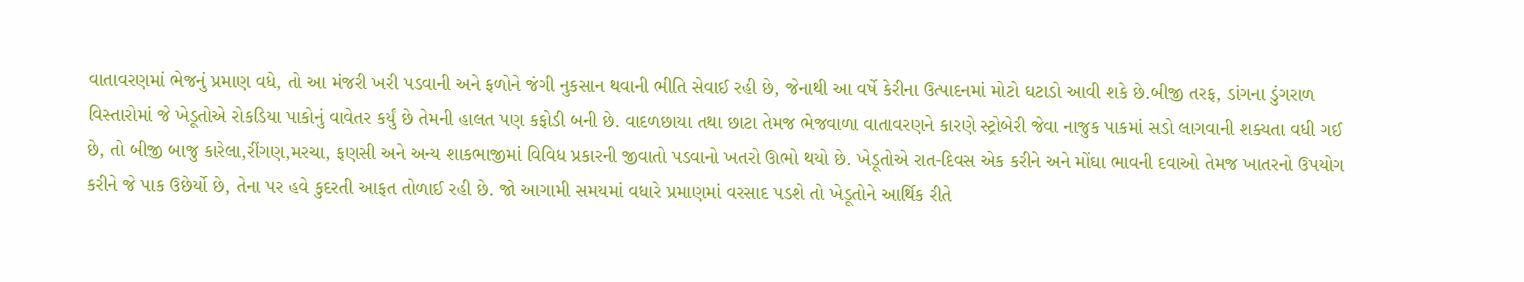વાતાવરણમાં ભેજનું પ્રમાણ વધે, તો આ મંજરી ખરી પડવાની અને ફળોને જંગી નુકસાન થવાની ભીતિ સેવાઈ રહી છે, જેનાથી આ વર્ષે કેરીના ઉત્પાદનમાં મોટો ઘટાડો આવી શકે છે.બીજી તરફ, ડાંગના ડુંગરાળ વિસ્તારોમાં જે ખેડૂતોએ રોકડિયા પાકોનું વાવેતર કર્યું છે તેમની હાલત પણ કફોડી બની છે. વાદળછાયા તથા છાટા તેમજ ભેજવાળા વાતાવરણને કારણે સ્ટ્રોબેરી જેવા નાજુક પાકમાં સડો લાગવાની શક્યતા વધી ગઈ છે, તો બીજી બાજુ કારેલા,રીંગણ,મરચા, ફણસી અને અન્ય શાકભાજીમાં વિવિધ પ્રકારની જીવાતો પડવાનો ખતરો ઊભો થયો છે. ખેડૂતોએ રાત-દિવસ એક કરીને અને મોંઘા ભાવની દવાઓ તેમજ ખાતરનો ઉપયોગ કરીને જે પાક ઉછેર્યો છે, તેના પર હવે કુદરતી આફત તોળાઈ રહી છે. જો આગામી સમયમાં વધારે પ્રમાણમાં વરસાદ પડશે તો ખેડૂતોને આર્થિક રીતે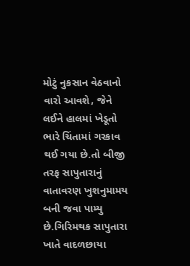મોટું નુકસાન વેઠવાનો વારો આવશે, જેને લઈને હાલમાં ખેડૂતો ભારે ચિંતામાં ગરકાવ થઈ ગયા છે.તો બીજી તરફ સાપુતારાનું વાતાવરણ ખુશનુમામય બની જવા પામ્યુ છે.ગિરિમથક સાપુતારા ખાતે વાદળછાયા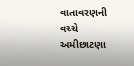વાતાવરણની વચ્ચે અમીછાટણા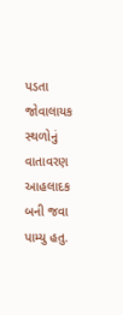પડતા જોવાલાયક સ્થળોનું વાતાવરણ આહલાદક બની જવા પામ્યુ હતુ.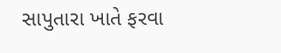સાપુતારા ખાતે ફરવા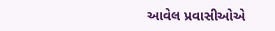આવેલ પ્રવાસીઓએ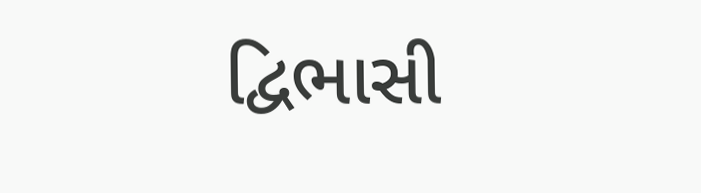દ્વિભાસી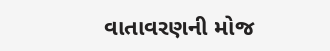વાતાવરણની મોજ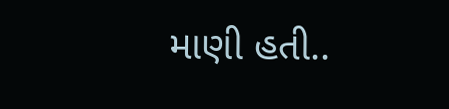માણી હતી..